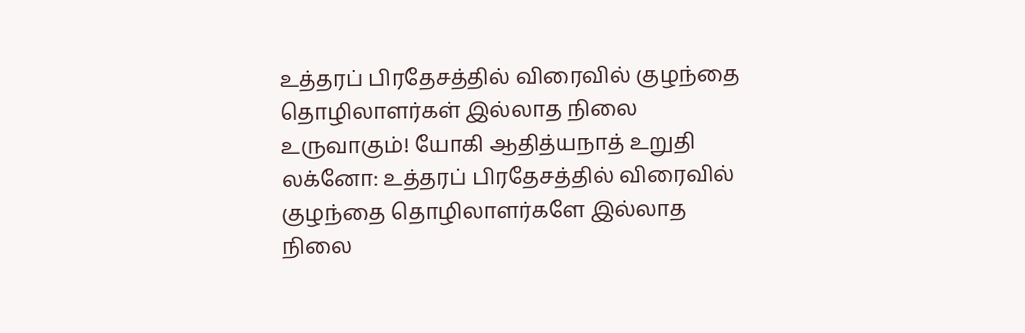உத்தரப் பிரதேசத்தில் விரைவில் குழந்தை தொழிலாளர்கள் இல்லாத நிலை உருவாகும்! யோகி ஆதித்யநாத் உறுதி
லக்னோ: உத்தரப் பிரதேசத்தில் விரைவில் குழந்தை தொழிலாளர்களே இல்லாத நிலை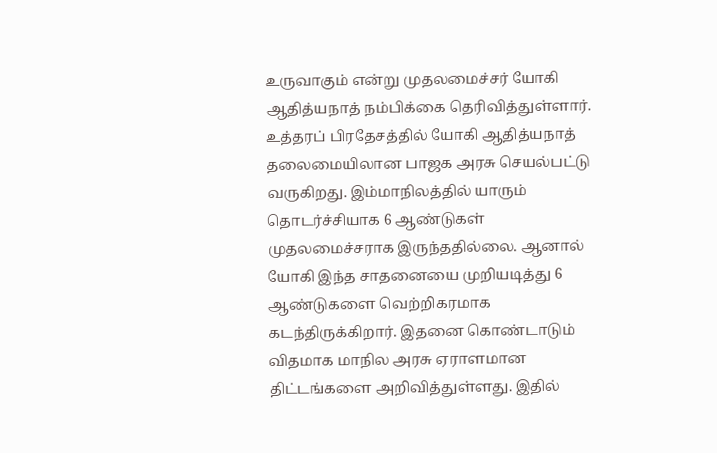உருவாகும் என்று முதலமைச்சர் யோகி ஆதித்யநாத் நம்பிக்கை தெரிவித்துள்ளார்.
உத்தரப் பிரதேசத்தில் யோகி ஆதித்யநாத் தலைமையிலான பாஜக அரசு செயல்பட்டு வருகிறது. இம்மாநிலத்தில் யாரும் தொடர்ச்சியாக 6 ஆண்டுகள் முதலமைச்சராக இருந்ததில்லை. ஆனால் யோகி இந்த சாதனையை முறியடித்து 6 ஆண்டுகளை வெற்றிகரமாக கடந்திருக்கிறார். இதனை கொண்டாடும் விதமாக மாநில அரசு ஏராளமான திட்டங்களை அறிவித்துள்ளது. இதில்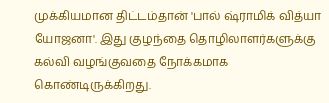முக்கியமான திட்டம்தான் 'பால் ஷ்ராமிக் வித்யா யோஜனா'. இது குழந்தை தொழிலாளர்களுக்கு கல்வி வழங்குவதை நோக்கமாக கொண்டிருக்கிறது.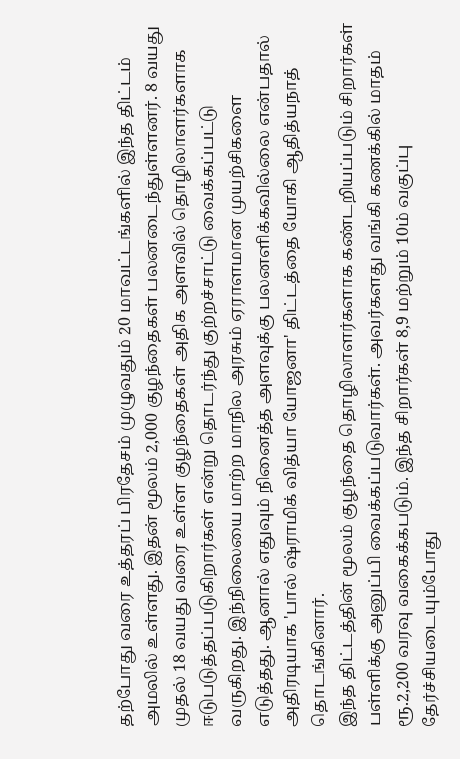தற்போது வரை உத்தரப் பிரதேசம் முழுவதும் 20 மாவட்டங்களில் இந்த திட்டம் அமலில் உள்ளது. இதன் மூலம் 2,000 குழந்தைகள் பலனடைந்துள்ளனர். 8 வயது முதல் 18 வயது வரை உள்ள குழந்தைகள் அதிக அளவில் தொழிலாளர்களாக ஈடுபடுத்தப்படுகிறார்கள் என்று தொடர்ந்து குற்றச்சாட்டு வைக்கப்பட்டு வருகிறது. இந்நிலையை மாற்ற மாநில அரசும் ஏராளமான முயற்சிகளை எடுத்தது. ஆனால் எதுவும் நினைத்த அளவுக்கு பலனளிக்கவில்லை என்பதால் அதிரடியாக 'பால் ஷ்ராமிக் வித்யா யோஜனா' திட்டத்தை யோகி ஆதித்யநாத் தொடங்கினார்.
இந்த திட்டத்தின் மூலம் குழந்தை தொழிலாளர்களாக கண்டறியப்படும் சிறார்கள் பள்ளிக்கு அனுப்பி வைக்கப்படுவார்கள். அவர்களது வங்கி கணக்கில் மாதம் ரூ.2,200 வரவு வகைக்கபடும். இந்த சிறார்கள் 8,9 மற்றும் 10ம் வகுப்பு தேர்ச்சியடையும்போது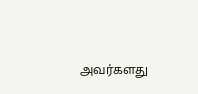அவர்களது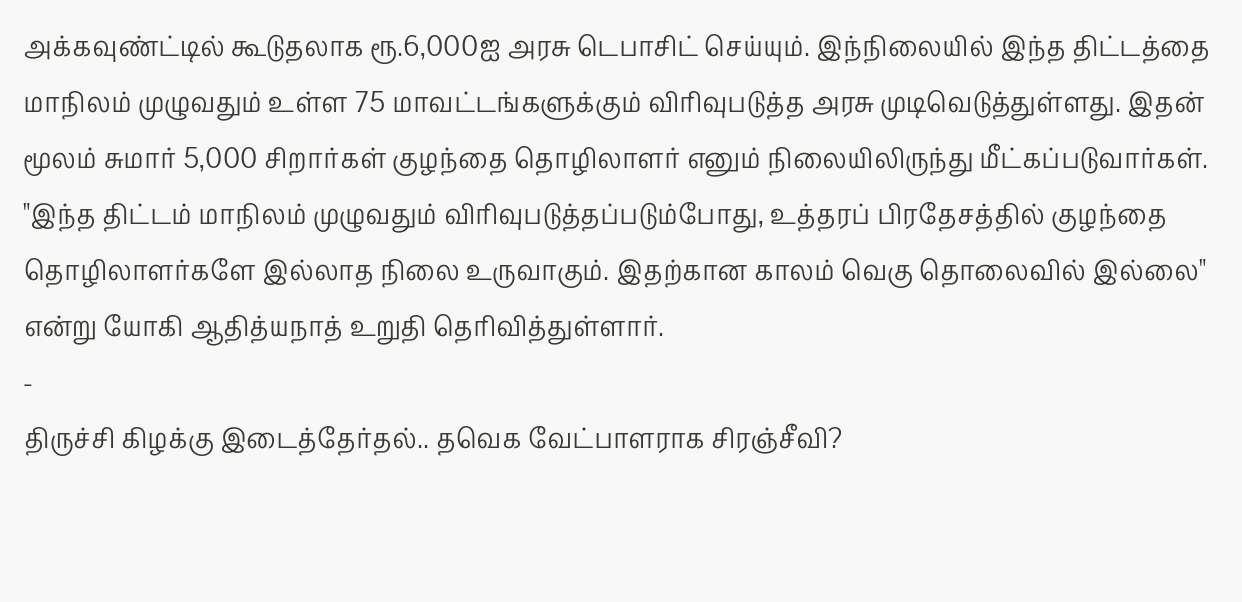அக்கவுண்ட்டில் கூடுதலாக ரூ.6,000ஐ அரசு டெபாசிட் செய்யும். இந்நிலையில் இந்த திட்டத்தை மாநிலம் முழுவதும் உள்ள 75 மாவட்டங்களுக்கும் விரிவுபடுத்த அரசு முடிவெடுத்துள்ளது. இதன் மூலம் சுமார் 5,000 சிறார்கள் குழந்தை தொழிலாளர் எனும் நிலையிலிருந்து மீட்கப்படுவார்கள்.
"இந்த திட்டம் மாநிலம் முழுவதும் விரிவுபடுத்தப்படும்போது, உத்தரப் பிரதேசத்தில் குழந்தை தொழிலாளர்களே இல்லாத நிலை உருவாகும். இதற்கான காலம் வெகு தொலைவில் இல்லை" என்று யோகி ஆதித்யநாத் உறுதி தெரிவித்துள்ளார்.
-
திருச்சி கிழக்கு இடைத்தேர்தல்.. தவெக வேட்பாளராக சிரஞ்சீவி?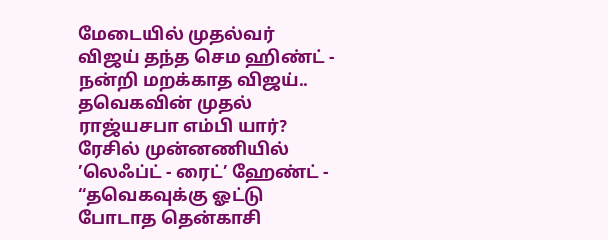மேடையில் முதல்வர் விஜய் தந்த செம ஹிண்ட் -
நன்றி மறக்காத விஜய்.. தவெகவின் முதல் ராஜ்யசபா எம்பி யார்? ரேசில் முன்னணியில் ’லெஃப்ட் - ரைட்’ ஹேண்ட் -
“தவெகவுக்கு ஓட்டு போடாத தென்காசி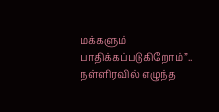மக்களும் பாதிக்கப்படுகிறோம்”.. நள்ளிரவில் எழுந்த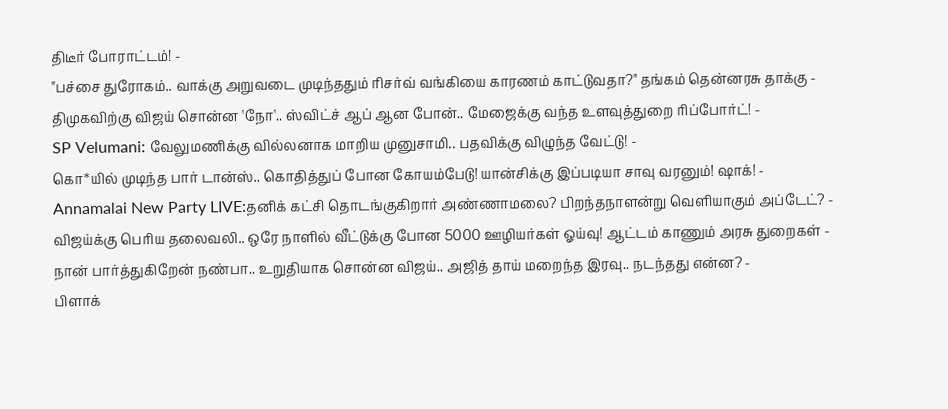திடீர் போராட்டம்! -
"பச்சை துரோகம்.. வாக்கு அறுவடை முடிந்ததும் ரிசர்வ் வங்கியை காரணம் காட்டுவதா?" தங்கம் தென்னரசு தாக்கு -
திமுகவிற்கு விஜய் சொன்ன 'நோ'.. ஸ்விட்ச் ஆப் ஆன போன்.. மேஜைக்கு வந்த உளவுத்துறை ரிப்போர்ட்! -
SP Velumani: வேலுமணிக்கு வில்லனாக மாறிய முனுசாமி.. பதவிக்கு விழுந்த வேட்டு! -
கொ*யில் முடிந்த பார் டான்ஸ்.. கொதித்துப் போன கோயம்பேடு! யான்சிக்கு இப்படியா சாவு வரனும்! ஷாக்! -
Annamalai New Party LIVE:தனிக் கட்சி தொடங்குகிறார் அண்ணாமலை? பிறந்தநாளன்று வெளியாகும் அப்டேட்? -
விஜய்க்கு பெரிய தலைவலி.. ஒரே நாளில் வீட்டுக்கு போன 5000 ஊழியர்கள் ஓய்வு! ஆட்டம் காணும் அரசு துறைகள் -
நான் பார்த்துகிறேன் நண்பா.. உறுதியாக சொன்ன விஜய்.. அஜித் தாய் மறைந்த இரவு.. நடந்தது என்ன? -
பிளாக்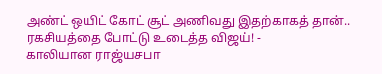அண்ட் ஒயிட் கோட் சூட் அணிவது இதற்காகத் தான்.. ரகசியத்தை போட்டு உடைத்த விஜய்! -
காலியான ராஜ்யசபா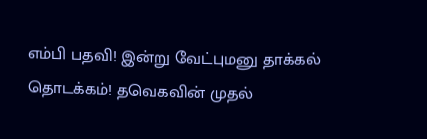எம்பி பதவி! இன்று வேட்புமனு தாக்கல் தொடக்கம்! தவெகவின் முதல்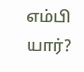எம்பி யார்?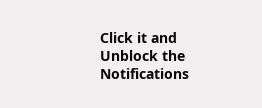Click it and Unblock the Notifications